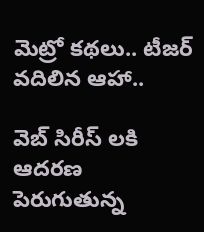మెట్రో కథలు.. టీజర్ వదిలిన ఆహా..

వెబ్ సిరీస్ లకి ఆదరణ పెరుగుతున్న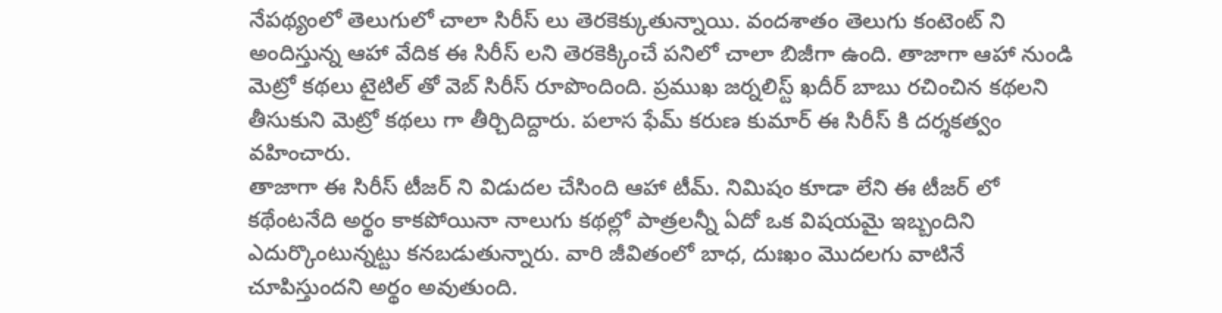నేపథ్యంలో తెలుగులో చాలా సిరీస్ లు తెరకెక్కుతున్నాయి. వందశాతం తెలుగు కంటెంట్ ని అందిస్తున్న ఆహా వేదిక ఈ సిరీస్ లని తెరకెక్కించే పనిలో చాలా బిజీగా ఉంది. తాజాగా ఆహా నుండి మెట్రో కథలు టైటిల్ తో వెబ్ సిరీస్ రూపొందింది. ప్రముఖ జర్నలిస్ట్ ఖదీర్ బాబు రచించిన కథలని తీసుకుని మెట్రో కథలు గా తీర్చిదిద్దారు. పలాస ఫేమ్ కరుణ కుమార్ ఈ సిరీస్ కి దర్శకత్వం వహించారు.
తాజాగా ఈ సిరీస్ టీజర్ ని విడుదల చేసింది ఆహా టీమ్. నిమిషం కూడా లేని ఈ టీజర్ లో కథేంటనేది అర్థం కాకపోయినా నాలుగు కథల్లో పాత్రలన్నీ ఏదో ఒక విషయమై ఇబ్బందిని ఎదుర్కొంటున్నట్టు కనబడుతున్నారు. వారి జీవితంలో బాధ, దుఃఖం మొదలగు వాటినే చూపిస్తుందని అర్థం అవుతుంది.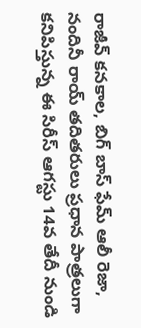రాజీవ్ కనకాల, బిగ్ బాస్ ఫేమ్ ఆలీ రెజా, నందినీ రాయ్ తదితరులు ప్రధాన పాత్రలుగా కనిపిస్తున్న ఈ సిరీస్ ఆగస్టు 14వ తేదీ నుండి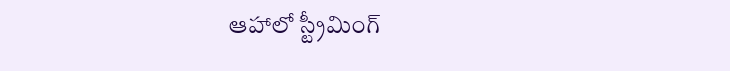ఆహాలో స్ట్రీమింగ్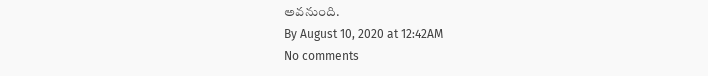అవనుంది.
By August 10, 2020 at 12:42AM
No comments